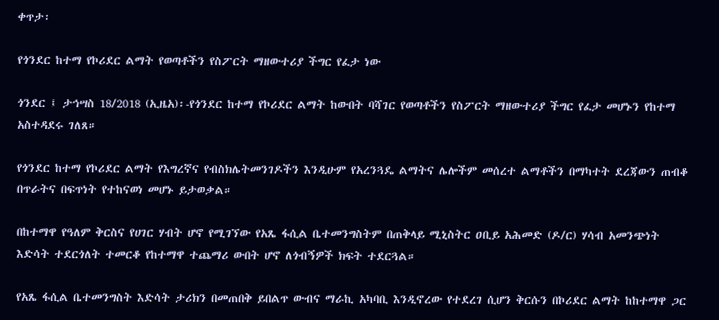ቀጥታ፡

የጎንደር ከተማ የኮሪደር ልማት የወጣቶችን የስፖርት ማዘውተሪያ ችግር የፈታ ነው

ጎንደር ፤ ታኅሣስ 18/2018 (ኢዜአ)፡-የጎንደር ከተማ የኮሪደር ልማት ከውበት ባሻገር የወጣቶችን የስፖርት ማዘውተሪያ ችግር የፈታ መሆኑን የከተማ አስተዳደሩ ገለጸ።

የጎንደር ከተማ የኮሪደር ልማት የእግረኛና የብስክሌትመንገዶችን እንዲሁም የአረንጓዴ ልማትና ሌሎችም መሰረተ ልማቶችን በማካተት ደረጃውን ጠብቆ በጥራትና በፍጥነት የተከናወነ መሆኑ ይታወቃል።

በከተማዋ የዓለም ቅርስና የሀገር ሃብት ሆኖ የሚገኘው የአጼ ፋሲል ቤተመንግስትም በጠቅላይ ሚኒስትር ዐቢይ አሕመድ (ዶ/ር) ሃሳብ አመንጭነት እድሳት ተደርጎለት ተመርቆ የከተማዋ ተጨማሪ ውበት ሆኖ ለጎብኝዎች ክፍት ተደርጓል።

የአጼ ፋሲል ቤተመንግስት እድሳት ታሪክን በመጠበቅ ይበልጥ ውብና ማራኪ አካባቢ እንዲኖረው የተደረገ ሲሆን ቅርሱን በኮሪደር ልማት ከከተማዋ ጋር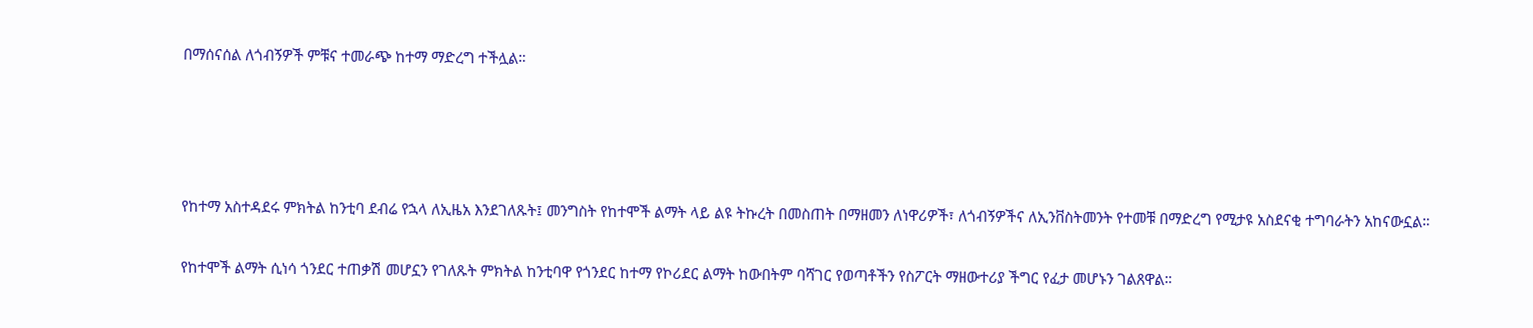በማሰናሰል ለጎብኝዎች ምቹና ተመራጭ ከተማ ማድረግ ተችሏል።




የከተማ አስተዳደሩ ምክትል ከንቲባ ደብሬ የኋላ ለኢዜአ እንደገለጹት፤ መንግስት የከተሞች ልማት ላይ ልዩ ትኩረት በመስጠት በማዘመን ለነዋሪዎች፣ ለጎብኝዎችና ለኢንቨስትመንት የተመቹ በማድረግ የሚታዩ አስደናቂ ተግባራትን አከናውኗል።

የከተሞች ልማት ሲነሳ ጎንደር ተጠቃሽ መሆኗን የገለጹት ምክትል ከንቲባዋ የጎንደር ከተማ የኮሪደር ልማት ከውበትም ባሻገር የወጣቶችን የስፖርት ማዘውተሪያ ችግር የፈታ መሆኑን ገልጸዋል።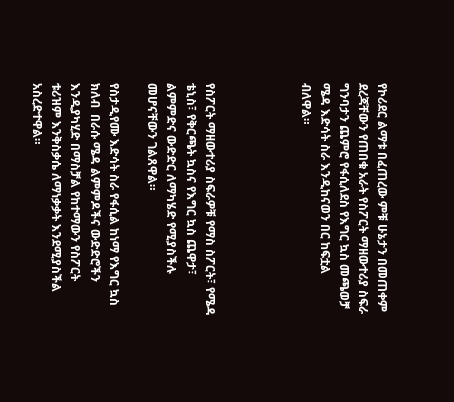የኮሪደር ልማቱ በፈጠረው ምቹ ሁኔታን በመጠቀም ደረጃቸውን የጠበቁ አራት የስፖርት ማዘውተሪያ ስፍራ ግንባታን ጨምሮ የፋሲለደስ የእግር ኳስ መጫወቻ ሜዳ እድሳት ስራ እንዲከናወን በር ከፍቷል ብለዋል።




የስፖርት ማዘውተሪያ ስፍራዎቹ የማስ ስፖርት፣ የሜዳ ቴኒስ፣ የቅርጫት ኳስና የእግር ኳስ ጨዋታ፣ ልምምድና ውድድር ለማካሄድ የሚያስችሉ መሆናቸውን ገልጸዋል።

የስታዲየሙ እድሳት ስራ የፋሲል ከነማ የእግር ኳስ ክለብ  በራሱ ሜዳ ልምምዶችና ውድድሮችን እንዲያካሂድ በማስቻል የከተማውን የስፖርት ቱሪዝም እንቅስቃሴ ለማነቃቃት እንደሚያስችል አስረድተዋል።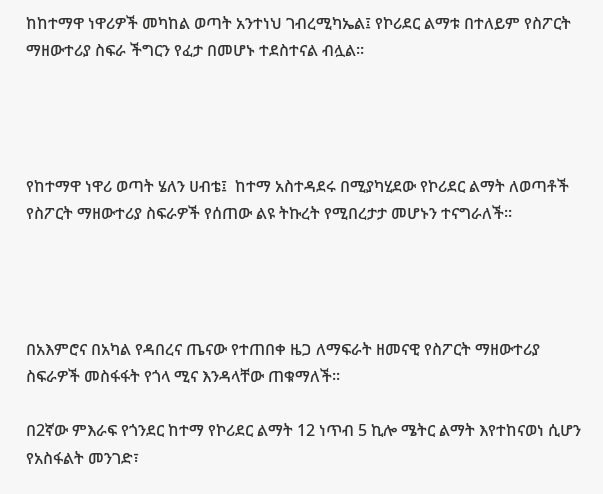ከከተማዋ ነዋሪዎች መካከል ወጣት አንተነህ ገብረሚካኤል፤ የኮሪደር ልማቱ በተለይም የስፖርት ማዘውተሪያ ስፍራ ችግርን የፈታ በመሆኑ ተደስተናል ብሏል።




የከተማዋ ነዋሪ ወጣት ሄለን ሀብቴ፤  ከተማ አስተዳደሩ በሚያካሂደው የኮሪደር ልማት ለወጣቶች የስፖርት ማዘውተሪያ ስፍራዎች የሰጠው ልዩ ትኩረት የሚበረታታ መሆኑን ተናግራለች።




በአእምሮና በአካል የዳበረና ጤናው የተጠበቀ ዜጋ ለማፍራት ዘመናዊ የስፖርት ማዘውተሪያ ስፍራዎች መስፋፋት የጎላ ሚና እንዳላቸው ጠቁማለች፡፡

በ2ኛው ምእራፍ የጎንደር ከተማ የኮሪደር ልማት 12 ነጥብ 5 ኪሎ ሜትር ልማት እየተከናወነ ሲሆን የአስፋልት መንገድ፣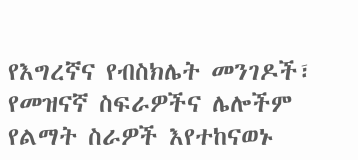የእግረኛና የብስክሌት መንገዶች፣ የመዝናኛ ስፍራዎችና ሌሎችም የልማት ስራዎች እየተከናወኑ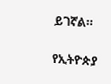ይገኛል።

የኢትዮጵያ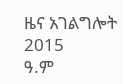ዜና አገልግሎት
2015
ዓ.ም